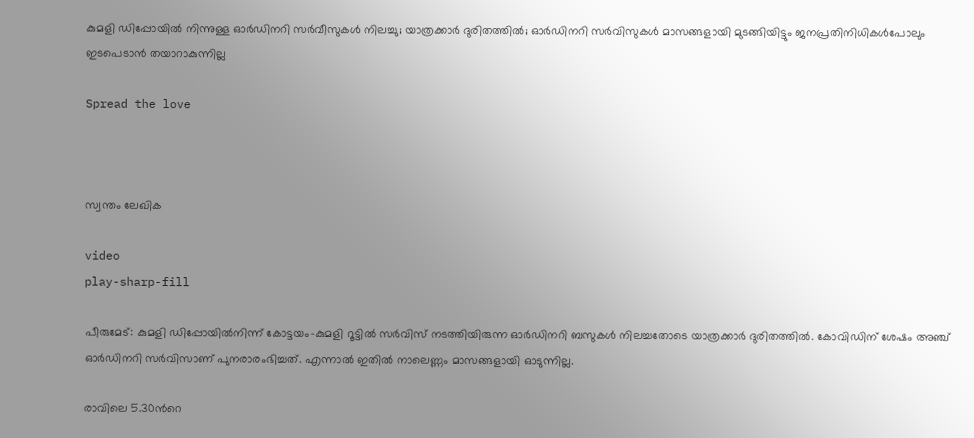കുമളി ഡിപ്പോയിൽ നിന്നുള്ള ഓർഡിനറി സർവീസുകൾ നിലച്ചു; യാത്രക്കാർ ദുരിതത്തിൽ; ഓർഡിനറി സര്‍വിസുകള്‍ മാസങ്ങളായി മുടങ്ങിയിട്ടും ജനപ്രതിനിധികള്‍പോലും ഇടപെടാൻ തയാറാകുന്നില്ല

Spread the love



സ്വന്തം ലേഖിക

video
play-sharp-fill

പീരുമേട്: കുമളി ഡിപ്പോയില്‍നിന്ന് കോട്ടയം-കുമളി റൂട്ടില്‍ സര്‍വിസ് നടത്തിയിരുന്ന ഓര്‍ഡിനറി ബസുകള്‍ നിലച്ചതോടെ യാത്രക്കാർ ദുരിതത്തിൽ. കോവിഡിന് ശേഷം അഞ്ച് ഓര്‍ഡിനറി സര്‍വിസാണ് പുനരാരംഭിച്ചത്. എന്നാൽ ഇതില്‍ നാലെണ്ണം മാസങ്ങളായി ഓടുന്നില്ല.

രാവിലെ 5.30ന്‍റെ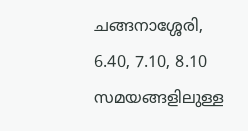ചങ്ങനാശ്ശേരി, 6.40, 7.10, 8.10 സമയങ്ങളിലുള്ള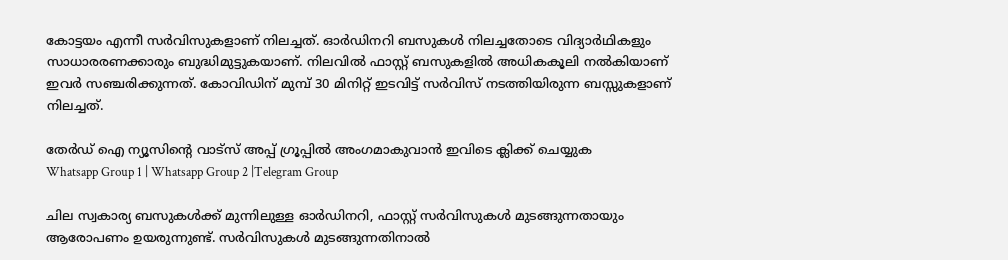കോട്ടയം എന്നീ സര്‍വിസുകളാണ് നിലച്ചത്. ഓര്‍ഡിനറി ബസുകള്‍ നിലച്ചതോടെ വിദ്യാര്‍ഥികളും സാധാരരണക്കാരും ബുദ്ധിമുട്ടുകയാണ്. നിലവില്‍ ഫാസ്റ്റ് ബസുകളില്‍ അധികകൂലി നല്‍കിയാണ് ഇവർ സഞ്ചരിക്കുന്നത്. കോവിഡിന് മുമ്പ് 30 മിനിറ്റ് ഇടവിട്ട് സര്‍വിസ് നടത്തിയിരുന്ന ബസ്സുകളാണ് നിലച്ചത്.

തേർഡ് ഐ ന്യൂസിന്റെ വാട്സ് അപ്പ് ഗ്രൂപ്പിൽ അംഗമാകുവാൻ ഇവിടെ ക്ലിക്ക് ചെയ്യുക
Whatsapp Group 1 | Whatsapp Group 2 |Telegram Group

ചില സ്വകാര്യ ബസുകള്‍ക്ക് മുന്നിലുള്ള ഓര്‍ഡിനറി, ഫാസ്റ്റ് സര്‍വിസുകള്‍ മുടങ്ങുന്നതായും ആരോപണം ഉയരുന്നുണ്ട്. സര്‍വിസുകള്‍ മുടങ്ങുന്നതിനാല്‍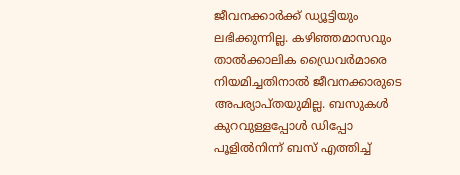ജീവനക്കാര്‍ക്ക് ഡ്യൂട്ടിയും ലഭിക്കുന്നില്ല. കഴിഞ്ഞമാസവും താല്‍ക്കാലിക ഡ്രൈവര്‍മാരെ നിയമിച്ചതിനാൽ ജീവനക്കാരുടെ അപര്യാപ്തയുമില്ല. ബസുകള്‍ കുറവുള്ളപ്പോള്‍ ഡിപ്പോ പൂളില്‍നിന്ന് ബസ് എത്തിച്ച്‌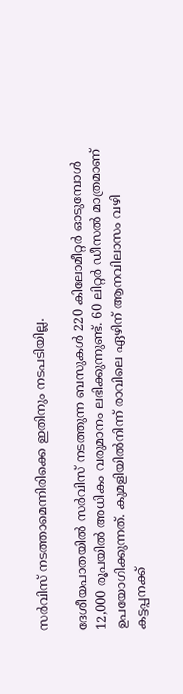സര്‍വിസ് നടത്താമെന്നിരിക്കെ ഇതിനും നടപടിയില്ല.

ദേശീയപാതയില്‍ സര്‍വിസ് നടത്തുന്ന ബസുകള്‍ 220 കിലോമീറ്റര്‍ ഓടുമ്പോള്‍ 12,000 രൂപയില്‍ അധികം വരുമാനം ലഭിക്കുന്നുണ്ട്. 60 ലിറ്റര്‍ ഡീസല്‍ മാത്രമാണ് ഉപയോഗിക്കുന്നത്. കുമളിയില്‍നിന്ന് രാവിലെ ഏഴിന് ആനവിലാസം വഴി കട്ടപ്പനക്ക്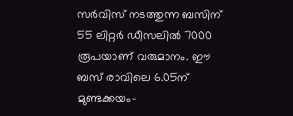സര്‍വിസ് നടത്തുന്ന ബസിന് 55 ലിറ്റര്‍ ഡീസലില്‍ 7000 രൂപയാണ് വരുമാനം. ഈ ബസ് രാവിലെ 6.05ന് മുണ്ടക്കയം-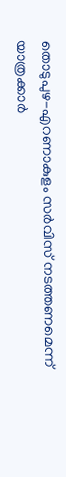തൊടുപുഴ-എറണാകുളം സര്‍വിസ് നടത്തണമെന്ന് യാത്രക്കാര്‍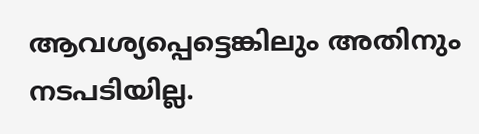ആവശ്യപ്പെട്ടെങ്കിലും അതിനും നടപടിയില്ല.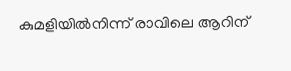കുമളിയില്‍നിന്ന് രാവിലെ ആറിന്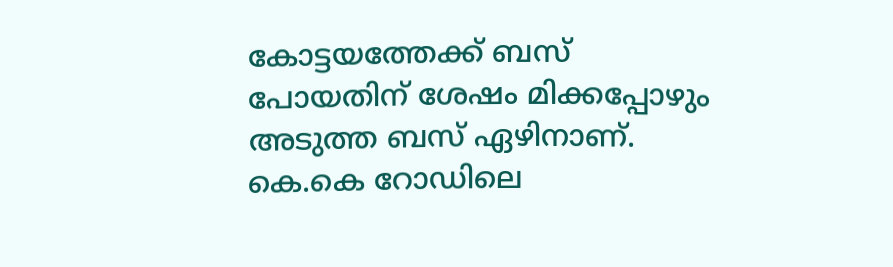കോട്ടയത്തേക്ക് ബസ് പോയതിന് ശേഷം മിക്കപ്പോഴും അടുത്ത ബസ് ഏഴിനാണ്. കെ.കെ റോഡിലെ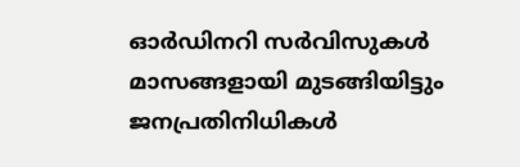ഓര്‍ഡിനറി സര്‍വിസുകള്‍ മാസങ്ങളായി മുടങ്ങിയിട്ടും ജനപ്രതിനിധികള്‍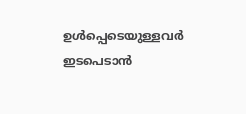ഉള്‍പ്പെടെയുള്ളവര്‍ ഇടപെടാൻ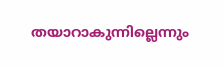തയാറാകുന്നില്ലെന്നും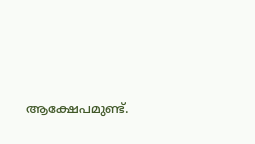ആക്ഷേപമുണ്ട്.